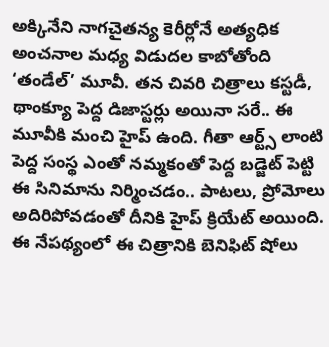అక్కినేని నాగచైతన్య కెరీర్లోనే అత్యధిక అంచనాల మధ్య విడుదల కాబోతోంది ‘తండేల్’ మూవీ. తన చివరి చిత్రాలు కస్టడీ, థాంక్యూ పెద్ద డిజాస్టర్లు అయినా సరే.. ఈ మూవీకి మంచి హైప్ ఉంది. గీతా ఆర్ట్స్ లాంటి పెద్ద సంస్థ ఎంతో నమ్మకంతో పెద్ద బడ్జెట్ పెట్టి ఈ సినిమాను నిర్మించడం.. పాటలు, ప్రోమోలు అదిరిపోవడంతో దీనికి హైప్ క్రియేట్ అయింది. ఈ నేపథ్యంలో ఈ చిత్రానికి బెనిఫిట్ షోలు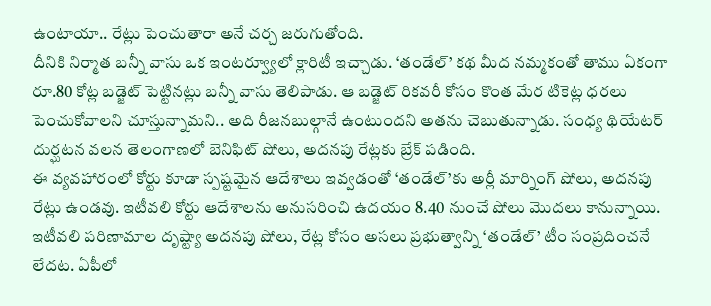ఉంటాయా.. రేట్లు పెంచుతారా అనే చర్చ జరుగుతోంది.
దీనికి నిర్మాత బన్నీ వాసు ఒక ఇంటర్వ్యూలో క్లారిటీ ఇచ్చాడు. ‘తండేల్’ కథ మీద నమ్మకంతో తాము ఏకంగా రూ.80 కోట్ల బడ్జెట్ పెట్టినట్లు బన్నీ వాసు తెలిపాడు. ఆ బడ్జెట్ రికవరీ కోసం కొంత మేర టికెట్ల ధరలు పెంచుకోవాలని చూస్తున్నామని.. అది రీజనబుల్గానే ఉంటుందని అతను చెబుతున్నాడు. సంధ్య థియేటర్ దుర్ఘటన వలన తెలంగాణలో బెనిఫిట్ షోలు, అదనపు రేట్లకు బ్రేక్ పడింది.
ఈ వ్యవహారంలో కోర్టు కూడా స్పష్టమైన ఆదేశాలు ఇవ్వడంతో ‘తండేల్’కు అర్లీ మార్నింగ్ షోలు, అదనపు రేట్లు ఉండవు. ఇటీవలి కోర్టు ఆదేశాలను అనుసరించి ఉదయం 8.40 నుంచే షోలు మొదలు కానున్నాయి. ఇటీవలి పరిణామాల దృష్ట్యా అదనపు షోలు, రేట్ల కోసం అసలు ప్రభుత్వాన్ని ‘తండేల్’ టీం సంప్రదించనే లేదట. ఏపీలో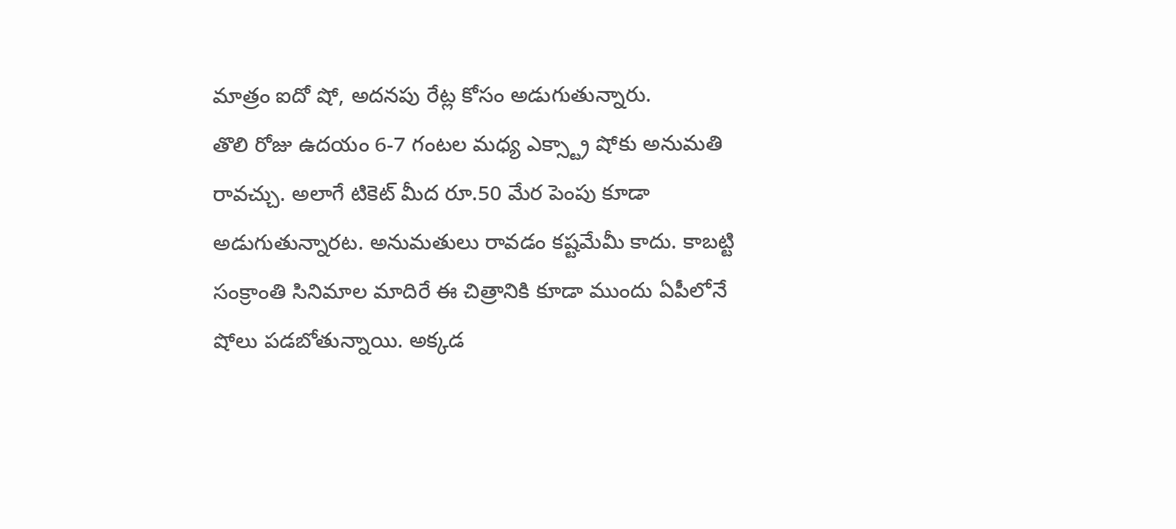మాత్రం ఐదో షో, అదనపు రేట్ల కోసం అడుగుతున్నారు.
తొలి రోజు ఉదయం 6-7 గంటల మధ్య ఎక్స్ట్రా షోకు అనుమతి రావచ్చు. అలాగే టికెట్ మీద రూ.50 మేర పెంపు కూడా అడుగుతున్నారట. అనుమతులు రావడం కష్టమేమీ కాదు. కాబట్టి సంక్రాంతి సినిమాల మాదిరే ఈ చిత్రానికి కూడా ముందు ఏపీలోనే షోలు పడబోతున్నాయి. అక్కడ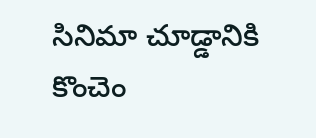సినిమా చూడ్డానికి కొంచెం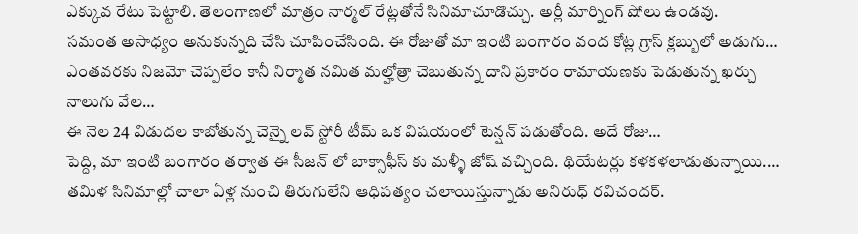ఎక్కువ రేటు పెట్టాలి. తెలంగాణలో మాత్రం నార్మల్ రేట్లతోనే సినిమాచూడొచ్చు. అర్లీ మార్నింగ్ షోలు ఉండవు.
సమంత అసాధ్యం అనుకున్నది చేసి చూపించేసింది. ఈ రోజుతో మా ఇంటి బంగారం వంద కోట్ల గ్రాస్ క్లబ్బులో అడుగు…
ఎంతవరకు నిజమో చెప్పలేం కానీ నిర్మాత నమిత మల్హోత్రా చెబుతున్న దాని ప్రకారం రామాయణకు పెడుతున్న ఖర్చు నాలుగు వేల…
ఈ నెల 24 విడుదల కాబోతున్న చెన్నై లవ్ స్టోరీ టీమ్ ఒక విషయంలో టెన్షన్ పడుతోంది. అదే రోజు…
పెద్ది, మా ఇంటి బంగారం తర్వాత ఈ సీజన్ లో బాక్సాఫీస్ కు మళ్ళీ జోష్ వచ్చింది. థియేటర్లు కళకళలాడుతున్నాయి.…
తమిళ సినిమాల్లో చాలా ఏళ్ల నుంచి తిరుగులేని ఆధిపత్యం చలాయిస్తున్నాడు అనిరుధ్ రవిచందర్.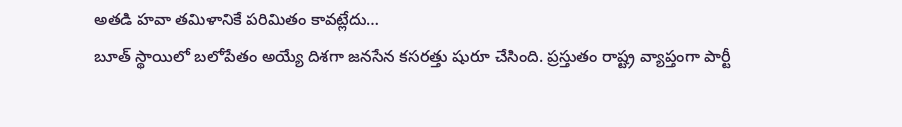అతడి హవా తమిళానికే పరిమితం కావట్లేదు…
బూత్ స్థాయిలో బలోపేతం అయ్యే దిశగా జనసేన కసరత్తు షురూ చేసింది. ప్రస్తుతం రాష్ట్ర వ్యాప్తంగా పార్టీ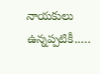నాయకులు ఉన్నప్పటికీ..…